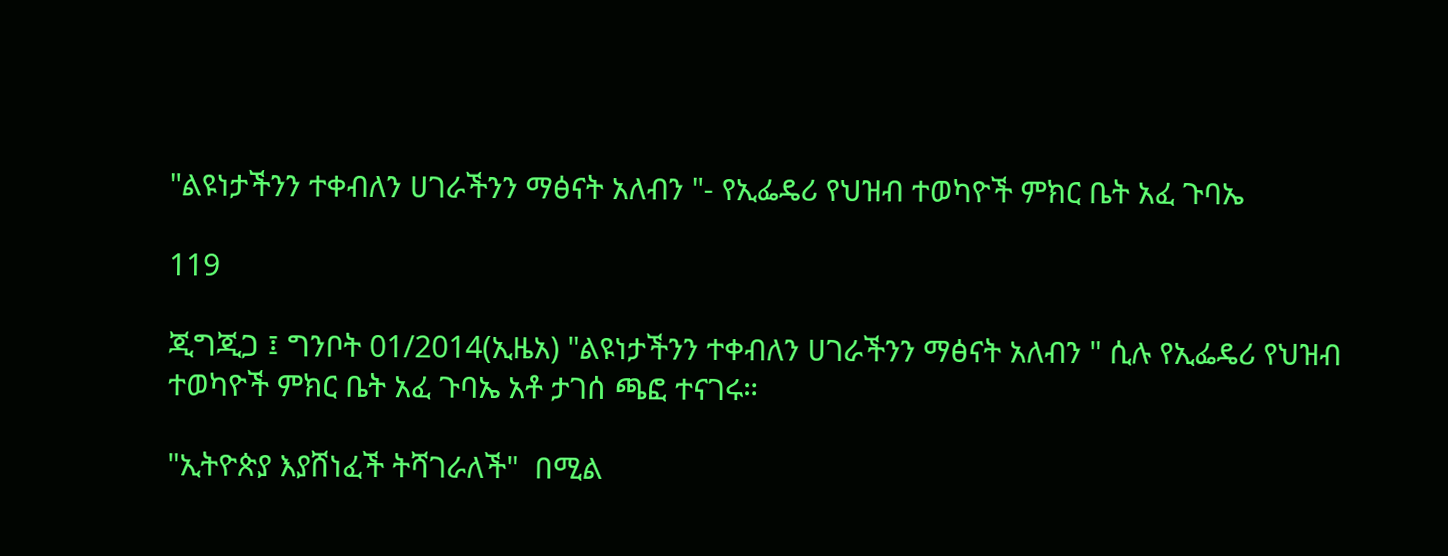"ልዩነታችንን ተቀብለን ሀገራችንን ማፅናት አለብን "- የኢፌዴሪ የህዝብ ተወካዮች ምክር ቤት አፈ ጉባኤ

119

ጂግጂጋ ፤ ግንቦት 01/2014(ኢዜአ) "ልዩነታችንን ተቀብለን ሀገራችንን ማፅናት አለብን " ሲሉ የኢፌዴሪ የህዝብ ተወካዮች ምክር ቤት አፈ ጉባኤ አቶ ታገሰ ጫፎ ተናገሩ።

"ኢትዮጵያ እያሸነፈች ትሻገራለች"  በሚል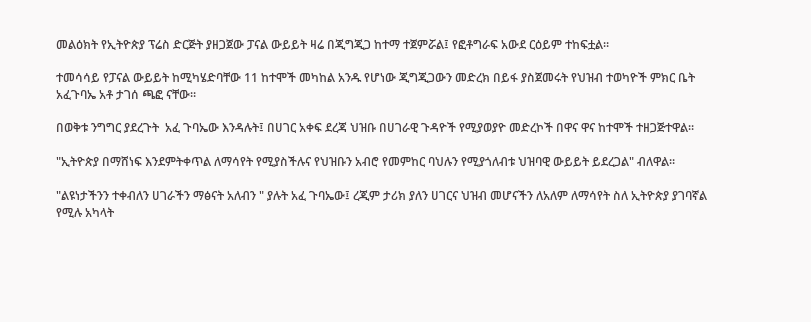መልዕክት የኢትዮጵያ ፕሬስ ድርጅት ያዘጋጀው ፓናል ውይይት ዛሬ በጂግጂጋ ከተማ ተጀምሯል፤ የፎቶግራፍ አውደ ርዕይም ተከፍቷል።

ተመሳሳይ የፓናል ውይይት ከሚካሄድባቸው 11 ከተሞች መካከል አንዱ የሆነው ጂግጂጋውን መድረክ በይፋ ያስጀመሩት የህዝብ ተወካዮች ምክር ቤት አፈጉባኤ አቶ ታገሰ ጫፎ ናቸው።

በወቅቱ ንግግር ያደረጉት  አፈ ጉባኤው እንዳሉት፤ በሀገር አቀፍ ደረጃ ህዝቡ በሀገራዊ ጉዳዮች የሚያወያዮ መድረኮች በዋና ዋና ከተሞች ተዘጋጅተዋል።

"ኢትዮጵያ በማሸነፍ እንደምትቀጥል ለማሳየት የሚያስችሉና የህዝቡን አብሮ የመምከር ባህሉን የሚያጎለብቱ ህዝባዊ ውይይት ይደረጋል" ብለዋል።

"ልዩነታችንን ተቀብለን ሀገራችን ማፅናት አለብን " ያሉት አፈ ጉባኤው፤ ረጂም ታሪክ ያለን ሀገርና ህዝብ መሆናችን ለአለም ለማሳየት ስለ ኢትዮጵያ ያገባኛል የሚሉ አካላት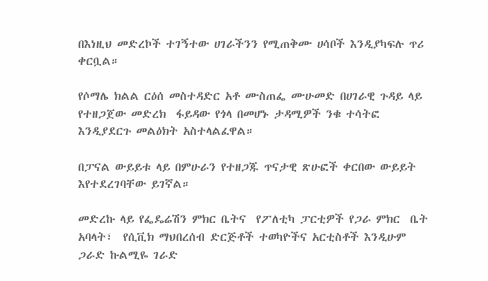በእነዚህ መድረኮች ተገኝተው ሀገራችንን የሚጠቅሙ ሀሳቦች እንዲያካፍሉ ጥሪ ቀርቧል።

የሶማሌ ክልል ርዕሰ መስተዳድር አቶ ሙስጠፌ ሙሁመድ በሀገራዊ ጉዳይ ላይ የተዘጋጀው መድረክ  ፋይዳው የጎላ በመሆኑ ታዳሚዎች ንቁ ተሳትፎ እንዲያደርጉ መልዕክት አስተላልፈዋል።

በፓናል ውይይቱ ላይ በምሁራን የተዘጋጁ ጥናታዊ ጽሁፎች ቀርበው ውይይት እየተደረገባቸው ይገኛል።

መድረኩ ላይ የፌዴሬሽን ምክር ቤትና  የፖለቲካ ፓርቲዎች የጋራ ምክር  ቤት አባላት፣  የሲቪክ ማህበረሰብ ድርጅቶች ተወካዮችና አርቲስቶች እንዲሁም ጋራድ ኩልሚዬ ገራድ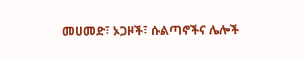መሀመድ፣ ኦጋዞች፣ ሱልጣኖችና ሌሎች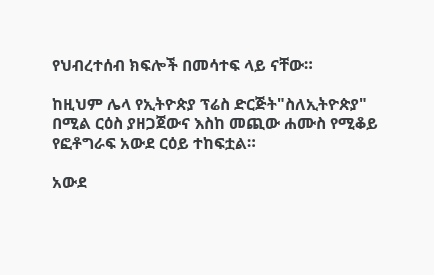የህብረተሰብ ክፍሎች በመሳተፍ ላይ ናቸው።

ከዚህም ሌላ የኢትዮጵያ ፕሬስ ድርጅት"ስለኢትዮጵያ" በሚል ርዕስ ያዘጋጀውና እስከ መጪው ሐሙስ የሚቆይ የፎቶግራፍ አውደ ርዕይ ተከፍቷል።

አውደ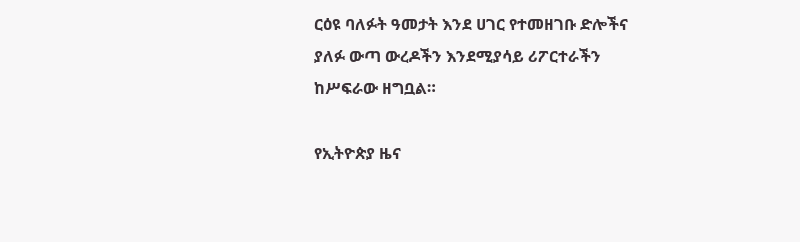ርዕዩ ባለፉት ዓመታት እንደ ሀገር የተመዘገቡ ድሎችና ያለፉ ውጣ ውረዶችን እንደሚያሳይ ሪፖርተራችን ከሥፍራው ዘግቧል።

የኢትዮጵያ ዜና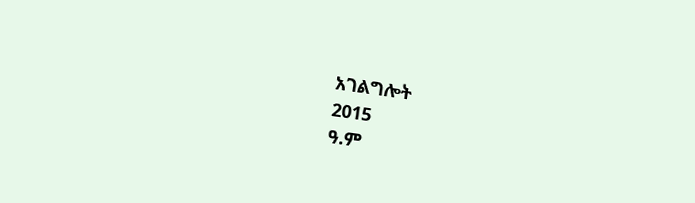አገልግሎት
2015
ዓ.ም